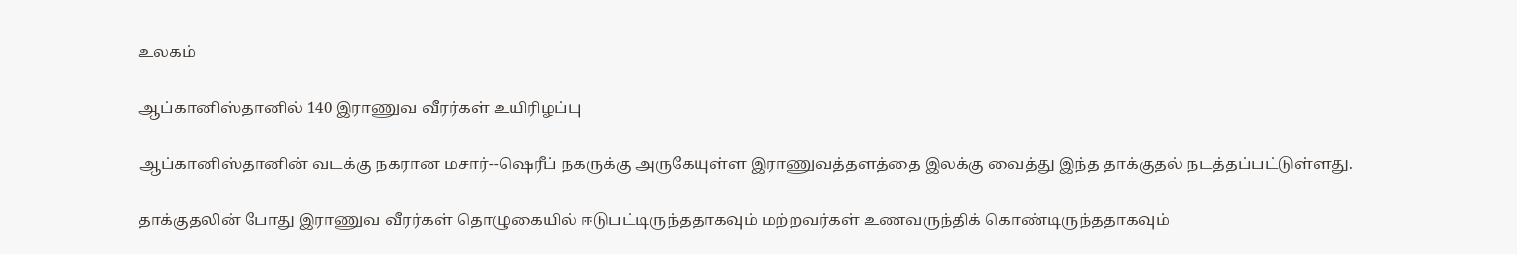உலகம்

ஆப்கானிஸ்தானில் 140 இராணுவ வீரர்கள் உயிரிழப்பு

ஆப்கானிஸ்தானின் வடக்கு நகரான மசார்--ஷெரீப் நகருக்கு அருகேயுள்ள இராணுவத்தளத்தை இலக்கு வைத்து இந்த தாக்குதல் நடத்தப்பட்டுள்ளது.

தாக்குதலின் போது இராணுவ வீரர்கள் தொழுகையில் ஈடுபட்டிருந்ததாகவும் மற்றவர்கள் உணவருந்திக் கொண்டிருந்ததாகவும்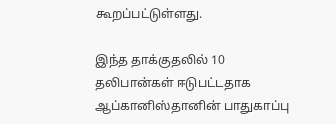கூறப்பட்டுள்ளது.

இந்த தாக்குதலில் 10 தலிபான்கள் ஈடுபட்டதாக ஆப்கானிஸ்தானின் பாதுகாப்பு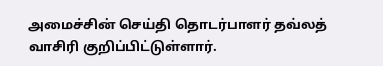அமைச்சின் செய்தி தொடர்பாளர் தவ்லத் வாசிரி குறிப்பிட்டுள்ளார்.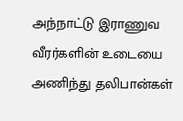அந்நாட்டு இராணுவ வீரர்களின் உடையை அணிந்து தலிபான்கள்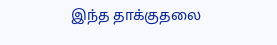இந்த தாக்குதலை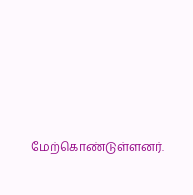மேற்கொண்டுள்ளனர்.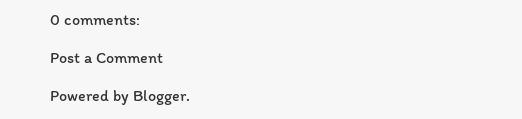0 comments:

Post a Comment

Powered by Blogger.